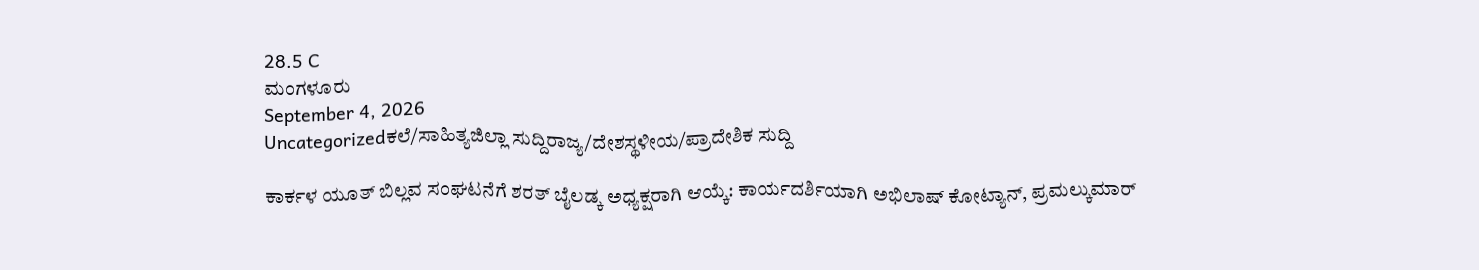28.5 C
ಮಂಗಳೂರು
September 4, 2026
Uncategorizedಕಲೆ/ಸಾಹಿತ್ಯಜಿಲ್ಲಾ ಸುದ್ದಿರಾಜ್ಯ/ದೇಶಸ್ಥಳೀಯ/ಪ್ರಾದೇಶಿಕ ಸುದ್ದಿ

ಕಾರ್ಕಳ ಯೂತ್ ಬಿಲ್ಲವ ಸಂಘಟನೆಗೆ ಶರತ್ ಬೈಲಡ್ಕ ಅಧ್ಯಕ್ಷರಾಗಿ ಆಯ್ಕೆ: ಕಾರ್ಯದರ್ಶಿಯಾಗಿ ಅಭಿಲಾಷ್ ಕೋಟ್ಯಾನ್, ಪ್ರಮಲ್ಕುಮಾರ್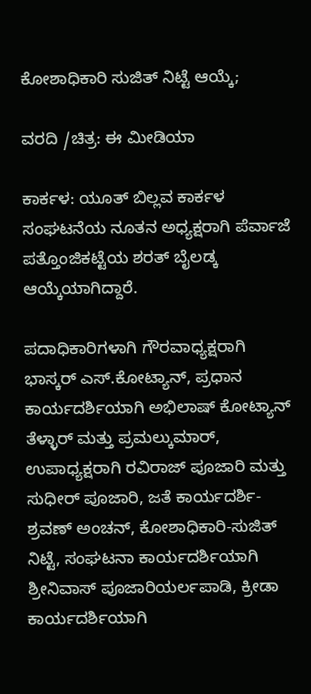ಕೋಶಾಧಿಕಾರಿ ಸುಜಿತ್ ನಿಟ್ಟೆ ಆಯ್ಕೆ;

ವರದಿ /ಚಿತ್ರ: ಈ ಮೀಡಿಯಾ

ಕಾರ್ಕಳ: ಯೂತ್ ಬಿಲ್ಲವ ಕಾರ್ಕಳ ಸಂಘಟನೆಯ ನೂತನ ಅಧ್ಯಕ್ಷರಾಗಿ ಪೆರ್ವಾಜೆ ಪತ್ತೊಂಜಿಕಟ್ಟೆಯ ಶರತ್ ಬೈಲಡ್ಕ ಆಯ್ಕೆಯಾಗಿದ್ದಾರೆ.

ಪದಾಧಿಕಾರಿಗಳಾಗಿ ಗೌರವಾಧ್ಯಕ್ಷರಾಗಿ ಭಾಸ್ಕರ್ ಎಸ್.ಕೋಟ್ಯಾನ್, ಪ್ರಧಾನ ಕಾರ್ಯದರ್ಶಿಯಾಗಿ ಅಭಿಲಾಷ್ ಕೋಟ್ಯಾನ್ ತೆಳ್ಳಾರ್ ಮತ್ತು ಪ್ರಮಲ್ಕುಮಾರ್, ಉಪಾಧ್ಯಕ್ಷರಾಗಿ ರವಿರಾಜ್ ಪೂಜಾರಿ ಮತ್ತು ಸುಧೀರ್ ಪೂಜಾರಿ, ಜತೆ ಕಾರ್ಯದರ್ಶಿ- ಶ್ರವಣ್ ಅಂಚನ್, ಕೋಶಾಧಿಕಾರಿ-ಸುಜಿತ್ ನಿಟ್ಟೆ, ಸಂಘಟನಾ ಕಾರ್ಯದರ್ಶಿಯಾಗಿ ಶ್ರೀನಿವಾಸ್ ಪೂಜಾರಿಯರ್ಲಪಾಡಿ, ಕ್ರೀಡಾ ಕಾರ್ಯದರ್ಶಿಯಾಗಿ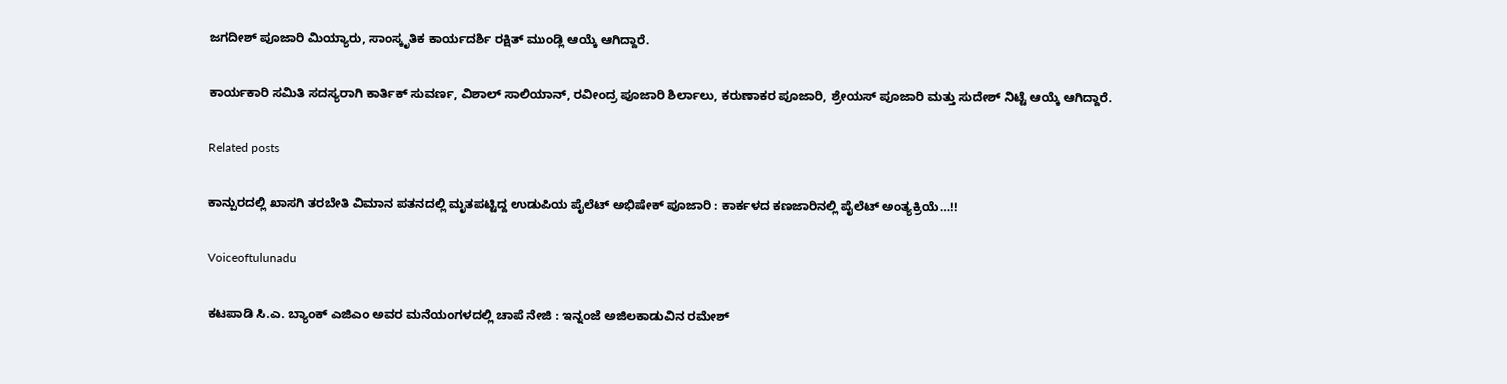ಜಗದೀಶ್ ಪೂಜಾರಿ ಮಿಯ್ಯಾರು, ಸಾಂಸ್ಕೃತಿಕ ಕಾರ್ಯದರ್ಶಿ ರಕ್ಷಿತ್ ಮುಂಡ್ಲಿ ಆಯ್ಕೆ ಆಗಿದ್ದಾರೆ.

ಕಾರ್ಯಕಾರಿ ಸಮಿತಿ ಸದಸ್ಯರಾಗಿ ಕಾರ್ತಿಕ್ ಸುವರ್ಣ, ವಿಶಾಲ್ ಸಾಲಿಯಾನ್, ರವೀಂದ್ರ ಪೂಜಾರಿ ಶಿರ್ಲಾಲು, ಕರುಣಾಕರ ಪೂಜಾರಿ, ಶ್ರೇಯಸ್ ಪೂಜಾರಿ ಮತ್ತು ಸುದೇಶ್ ನಿಟ್ಟೆ ಆಯ್ಕೆ ಆಗಿದ್ದಾರೆ.

Related posts

ಕಾನ್ಪುರದಲ್ಲಿ ಖಾಸಗಿ ತರಬೇತಿ ವಿಮಾನ ಪತನದಲ್ಲಿ ಮೃತಪಟ್ಟಿದ್ದ ಉಡುಪಿಯ ಪೈಲೆಟ್ ಅಭಿಷೇಕ್ ಪೂಜಾರಿ : ಕಾರ್ಕಳದ ಕಣಜಾರಿನಲ್ಲಿ ಪೈಲೆಟ್ ಅಂತ್ಯಕ್ರಿಯೆ…!!

Voiceoftulunadu

ಕಟಪಾಡಿ ಸಿ.ಎ. ಬ್ಯಾಂಕ್ ಎಜಿಎಂ ಅವರ ಮನೆಯಂಗಳದಲ್ಲಿ ಚಾಪೆ ನೇಜಿ : ಇನ್ನಂಜೆ ಅಜಿಲಕಾಡುವಿನ ರಮೇಶ್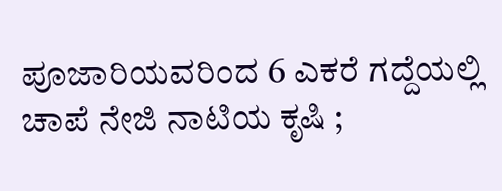ಪೂಜಾರಿಯವರಿಂದ 6 ಎಕರೆ ಗದ್ದೆಯಲ್ಲಿ ಚಾಪೆ ನೇಜಿ ನಾಟಿಯ ಕೃಷಿ ;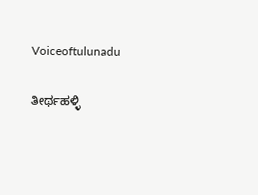Voiceoftulunadu

ತೀರ್ಥಹಳ್ಳಿ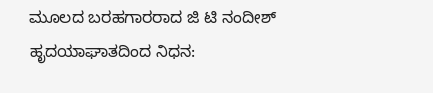ಮೂಲದ ಬರಹಗಾರರಾದ ಜಿ ಟಿ ನಂದೀಶ್ ಹೃದಯಾಘಾತದಿಂದ ನಿಧನ: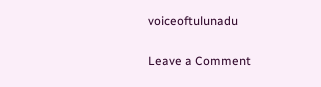voiceoftulunadu

Leave a Comment